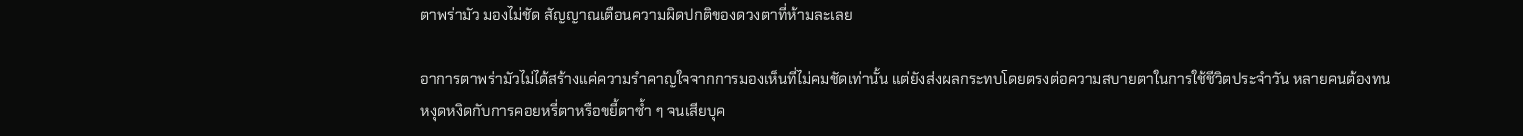ตาพร่ามัว มองไม่ชัด สัญญาณเตือนความผิดปกติของดวงตาที่ห้ามละเลย

อาการตาพร่ามัวไม่ได้สร้างแค่ความรำคาญใจจากการมองเห็นที่ไม่คมชัดเท่านั้น แต่ยังส่งผลกระทบโดยตรงต่อความสบายตาในการใช้ชีวิตประจำวัน หลายคนต้องทนหงุดหงิดกับการคอยหรี่ตาหรือขยี้ตาซ้ำ ๆ จนเสียบุค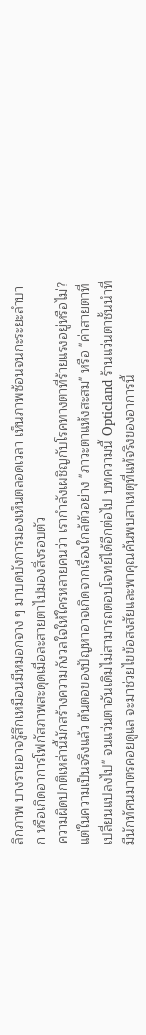ลิกภาพ บางรายอาจรู้สึกเหมือนมีหมอกจาง ๆ มาบดบังการมองเห็นตลอดเวลา เห็นภาพซ้อนจนกะระยะลำบาก หรือเกิดอาการโฟกัสภาพสะดุดเมื่อละสายตาไปมองสิ่งรอบตัว
ความผิดปกติเหล่านี้มักสร้างความกังวลใจให้ใครหลายคนว่า เรากำลังเผชิญกับโรคทางตาที่ร้ายแรงอยู่หรือไม่? แต่ในความเป็นจริงแล้ว ต้นตอของปัญหาอาจเกิดจากเรื่องใกล้ตัวอย่าง "ภาวะตาแห้งสะสม" หรือ "ค่าสายตาที่เปลี่ยนแปลงไป" จนแว่นตาอันเดิมไม่สามารถตอบโจทย์ได้อีกต่อไป บทความนี้ Opticland ร้านแว่นตาชั้นนำที่มีนักทัศนมาตรคอยดูแล จะมาช่วยไขข้อสงสัยและพาคุณค้นพบสาเหตุที่แท้จริงของอาการนี้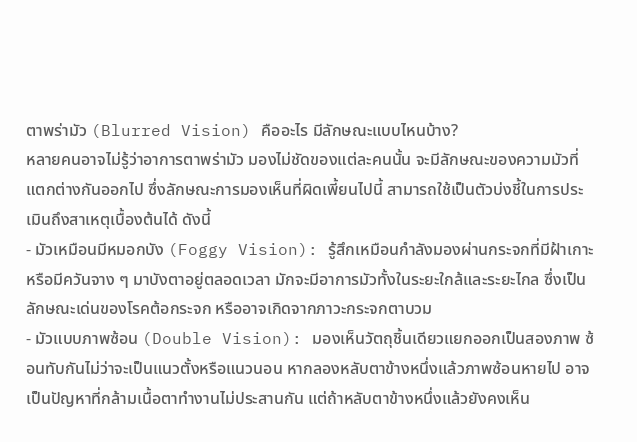ตาพร่ามัว (Blurred Vision) คืออะไร มีลักษณะแบบไหนบ้าง?
หลายคนอาจไม่รู้ว่าอาการตาพร่ามัว มองไม่ชัดของแต่ละคนนั้น จะมีลักษณะของความมัวที่แตกต่างกันออกไป ซึ่งลักษณะการมองเห็นที่ผิดเพี้ยนไปนี้ สามารถใช้เป็นตัวบ่งชี้ในการประเมินถึงสาเหตุเบื้องต้นได้ ดังนี้
- มัวเหมือนมีหมอกบัง (Foggy Vision): รู้สึกเหมือนกำลังมองผ่านกระจกที่มีฝ้าเกาะ หรือมีควันจาง ๆ มาบังตาอยู่ตลอดเวลา มักจะมีอาการมัวทั้งในระยะใกล้และระยะไกล ซึ่งเป็นลักษณะเด่นของโรคต้อกระจก หรืออาจเกิดจากภาวะกระจกตาบวม
- มัวแบบภาพซ้อน (Double Vision): มองเห็นวัตถุชิ้นเดียวแยกออกเป็นสองภาพ ซ้อนทับกันไม่ว่าจะเป็นแนวตั้งหรือแนวนอน หากลองหลับตาข้างหนึ่งแล้วภาพซ้อนหายไป อาจเป็นปัญหาที่กล้ามเนื้อตาทำงานไม่ประสานกัน แต่ถ้าหลับตาข้างหนึ่งแล้วยังคงเห็น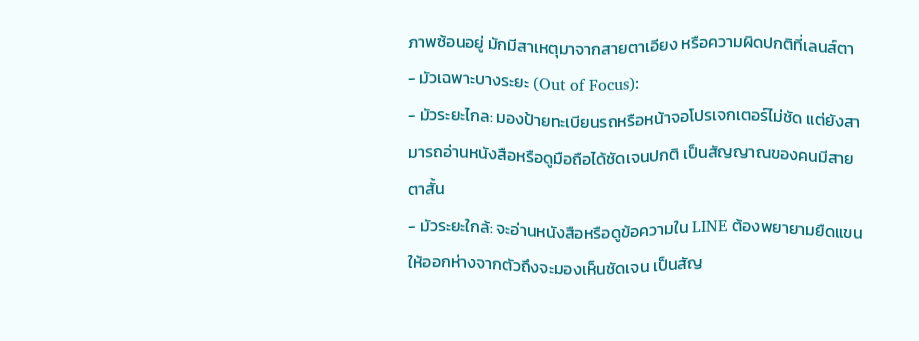ภาพซ้อนอยู่ มักมีสาเหตุมาจากสายตาเอียง หรือความผิดปกติที่เลนส์ตา
- มัวเฉพาะบางระยะ (Out of Focus):
- มัวระยะไกล: มองป้ายทะเบียนรถหรือหน้าจอโปรเจกเตอร์ไม่ชัด แต่ยังสามารถอ่านหนังสือหรือดูมือถือได้ชัดเจนปกติ เป็นสัญญาณของคนมีสายตาสั้น
- มัวระยะใกล้: จะอ่านหนังสือหรือดูข้อความใน LINE ต้องพยายามยืดแขนให้ออกห่างจากตัวถึงจะมองเห็นชัดเจน เป็นสัญ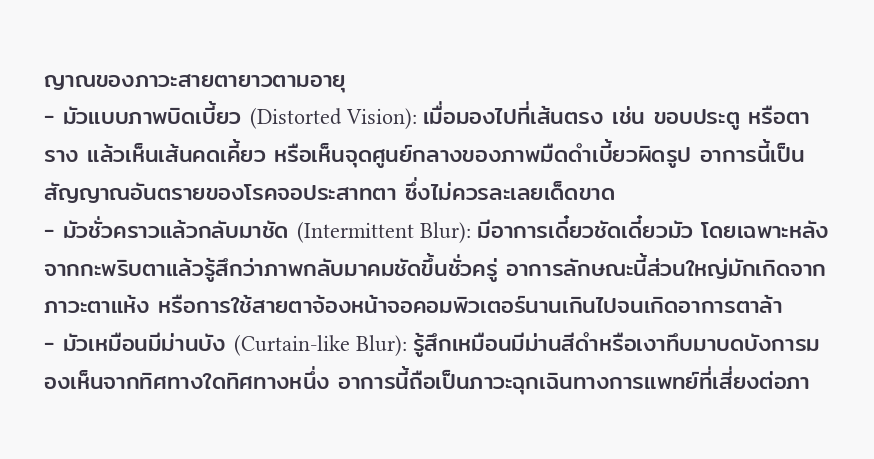ญาณของภาวะสายตายาวตามอายุ
- มัวแบบภาพบิดเบี้ยว (Distorted Vision): เมื่อมองไปที่เส้นตรง เช่น ขอบประตู หรือตาราง แล้วเห็นเส้นคดเคี้ยว หรือเห็นจุดศูนย์กลางของภาพมืดดำเบี้ยวผิดรูป อาการนี้เป็นสัญญาณอันตรายของโรคจอประสาทตา ซึ่งไม่ควรละเลยเด็ดขาด
- มัวชั่วคราวแล้วกลับมาชัด (Intermittent Blur): มีอาการเดี๋ยวชัดเดี๋ยวมัว โดยเฉพาะหลังจากกะพริบตาแล้วรู้สึกว่าภาพกลับมาคมชัดขึ้นชั่วครู่ อาการลักษณะนี้ส่วนใหญ่มักเกิดจากภาวะตาแห้ง หรือการใช้สายตาจ้องหน้าจอคอมพิวเตอร์นานเกินไปจนเกิดอาการตาล้า
- มัวเหมือนมีม่านบัง (Curtain-like Blur): รู้สึกเหมือนมีม่านสีดำหรือเงาทึบมาบดบังการมองเห็นจากทิศทางใดทิศทางหนึ่ง อาการนี้ถือเป็นภาวะฉุกเฉินทางการแพทย์ที่เสี่ยงต่อภา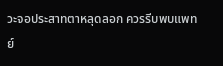วะจอประสาทตาหลุดลอก ควรรีบพบแพทย์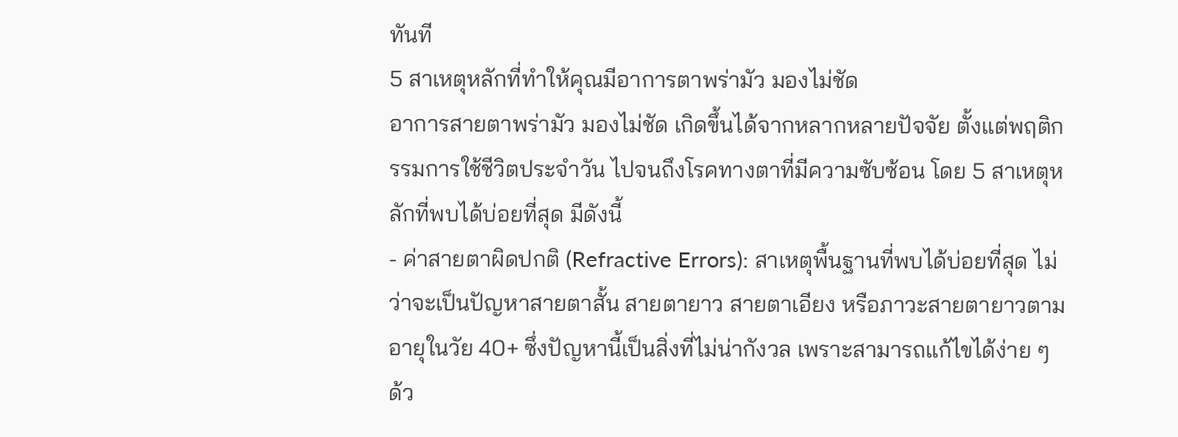ทันที
5 สาเหตุหลักที่ทำให้คุณมีอาการตาพร่ามัว มองไม่ชัด
อาการสายตาพร่ามัว มองไม่ชัด เกิดขึ้นได้จากหลากหลายปัจจัย ตั้งแต่พฤติกรรมการใช้ชีวิตประจำวัน ไปจนถึงโรคทางตาที่มีความซับซ้อน โดย 5 สาเหตุหลักที่พบได้บ่อยที่สุด มีดังนี้
- ค่าสายตาผิดปกติ (Refractive Errors): สาเหตุพื้นฐานที่พบได้บ่อยที่สุด ไม่ว่าจะเป็นปัญหาสายตาสั้น สายตายาว สายตาเอียง หรือภาวะสายตายาวตามอายุในวัย 40+ ซึ่งปัญหานี้เป็นสิ่งที่ไม่น่ากังวล เพราะสามารถแก้ไขได้ง่าย ๆ ด้ว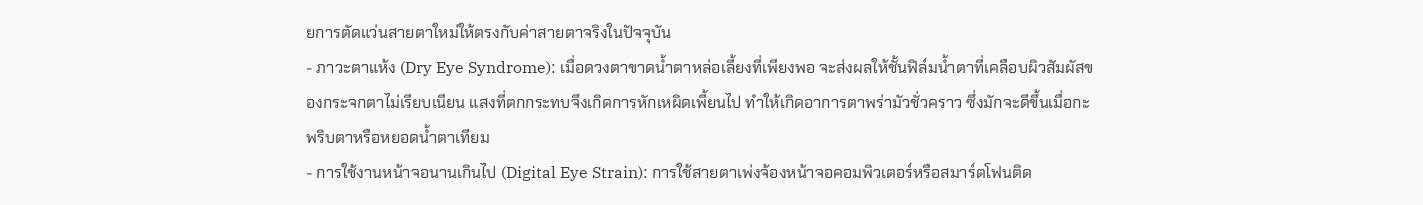ยการตัดแว่นสายตาใหม่ให้ตรงกับค่าสายตาจริงในปัจจุบัน
- ภาวะตาแห้ง (Dry Eye Syndrome): เมื่อดวงตาขาดน้ำตาหล่อเลี้ยงที่เพียงพอ จะส่งผลให้ชั้นฟิล์มน้ำตาที่เคลือบผิวสัมผัสของกระจกตาไม่เรียบเนียน แสงที่ตกกระทบจึงเกิดการหักเหผิดเพี้ยนไป ทำให้เกิดอาการตาพร่ามัวชั่วคราว ซึ่งมักจะดีขึ้นเมื่อกะพริบตาหรือหยอดน้ำตาเทียม
- การใช้งานหน้าจอนานเกินไป (Digital Eye Strain): การใช้สายตาเพ่งจ้องหน้าจอคอมพิวเตอร์หรือสมาร์ตโฟนติด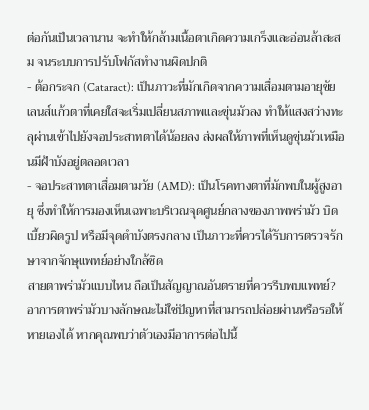ต่อกันเป็นเวลานาน จะทำให้กล้ามเนื้อตาเกิดความเกร็งและอ่อนล้าสะสม จนระบบการปรับโฟกัสทำงานผิดปกติ
- ต้อกระจก (Cataract): เป็นภาวะที่มักเกิดจากความเสื่อมตามอายุขัย เลนส์แก้วตาที่เคยใสจะเริ่มเปลี่ยนสภาพและขุ่นมัวลง ทำให้แสงสว่างทะลุผ่านเข้าไปยังจอประสาทตาได้น้อยลง ส่งผลให้ภาพที่เห็นดูขุ่นมัวเหมือนมีฝ้าบังอยู่ตลอดเวลา
- จอประสาทตาเสื่อมตามวัย (AMD): เป็นโรคทางตาที่มักพบในผู้สูงอายุ ซึ่งทำให้การมองเห็นเฉพาะบริเวณจุดศูนย์กลางของภาพพร่ามัว บิดเบี้ยวผิดรูป หรือมีจุดดำบังตรงกลาง เป็นภาวะที่ควรได้รับการตรวจรักษาจากจักษุแพทย์อย่างใกล้ชิด
สายตาพร่ามัวแบบไหน ถือเป็นสัญญาณอันตรายที่ควรรีบพบแพทย์?
อาการตาพร่ามัวบางลักษณะไม่ใช่ปัญหาที่สามารถปล่อยผ่านหรือรอให้หายเองได้ หากคุณพบว่าตัวเองมีอาการต่อไปนี้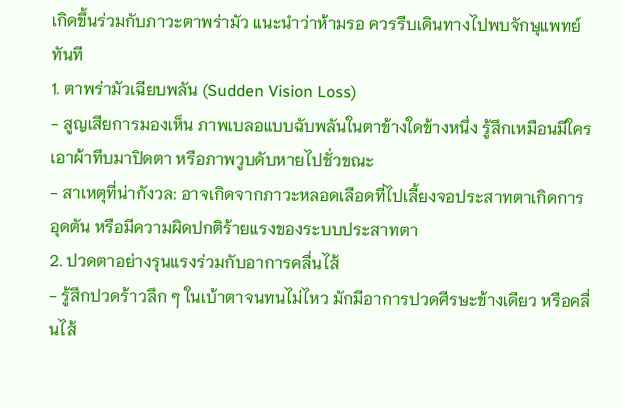เกิดขึ้นร่วมกับภาวะตาพร่ามัว แนะนำว่าห้ามรอ ควรรีบเดินทางไปพบจักษุแพทย์ทันที
1. ตาพร่ามัวเฉียบพลัน (Sudden Vision Loss)
- สูญเสียการมองเห็น ภาพเบลอแบบฉับพลันในตาข้างใดข้างหนึ่ง รู้สึกเหมือนมีใครเอาผ้าทึบมาปิดตา หรือภาพวูบดับหายไปชั่วขณะ
- สาเหตุที่น่ากังวล: อาจเกิดจากภาวะหลอดเลือดที่ไปเลี้ยงจอประสาทตาเกิดการอุดตัน หรือมีความผิดปกติร้ายแรงของระบบประสาทตา
2. ปวดตาอย่างรุนแรงร่วมกับอาการคลื่นไส้
- รู้สึกปวดร้าวลึก ๆ ในเบ้าตาจนทนไม่ไหว มักมีอาการปวดศีรษะข้างเดียว หรือคลื่นไส้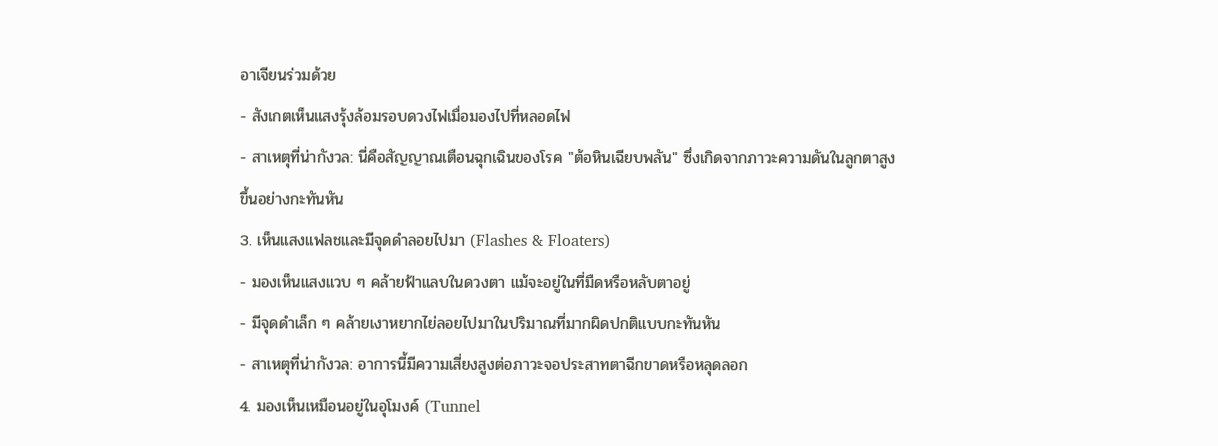อาเจียนร่วมด้วย
- สังเกตเห็นแสงรุ้งล้อมรอบดวงไฟเมื่อมองไปที่หลอดไฟ
- สาเหตุที่น่ากังวล: นี่คือสัญญาณเตือนฉุกเฉินของโรค "ต้อหินเฉียบพลัน" ซึ่งเกิดจากภาวะความดันในลูกตาสูงขึ้นอย่างกะทันหัน
3. เห็นแสงแฟลชและมีจุดดำลอยไปมา (Flashes & Floaters)
- มองเห็นแสงแวบ ๆ คล้ายฟ้าแลบในดวงตา แม้จะอยู่ในที่มืดหรือหลับตาอยู่
- มีจุดดำเล็ก ๆ คล้ายเงาหยากไย่ลอยไปมาในปริมาณที่มากผิดปกติแบบกะทันหัน
- สาเหตุที่น่ากังวล: อาการนี้มีความเสี่ยงสูงต่อภาวะจอประสาทตาฉีกขาดหรือหลุดลอก
4. มองเห็นเหมือนอยู่ในอุโมงค์ (Tunnel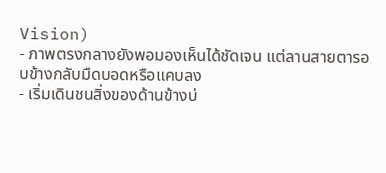Vision)
- ภาพตรงกลางยังพอมองเห็นได้ชัดเจน แต่ลานสายตารอบข้างกลับมืดบอดหรือแคบลง
- เริ่มเดินชนสิ่งของด้านข้างบ่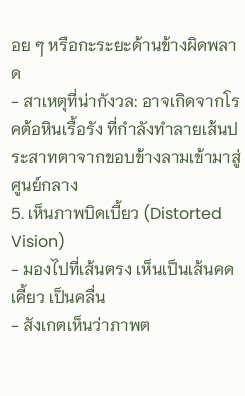อย ๆ หรือกะระยะด้านข้างผิดพลาด
- สาเหตุที่น่ากังวล: อาจเกิดจากโรคต้อหินเรื้อรัง ที่กำลังทำลายเส้นประสาทตาจากขอบข้างลามเข้ามาสู่ศูนย์กลาง
5. เห็นภาพบิดเบี้ยว (Distorted Vision)
- มองไปที่เส้นตรง เห็นเป็นเส้นคดเคี้ยว เป็นคลื่น
- สังเกตเห็นว่าภาพต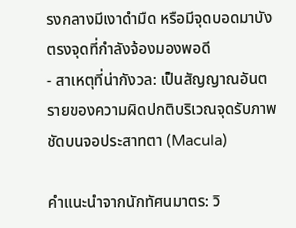รงกลางมีเงาดำมืด หรือมีจุดบอดมาบังตรงจุดที่กำลังจ้องมองพอดี
- สาเหตุที่น่ากังวล: เป็นสัญญาณอันตรายของความผิดปกติบริเวณจุดรับภาพชัดบนจอประสาทตา (Macula)

คำแนะนำจากนักทัศนมาตร: วิ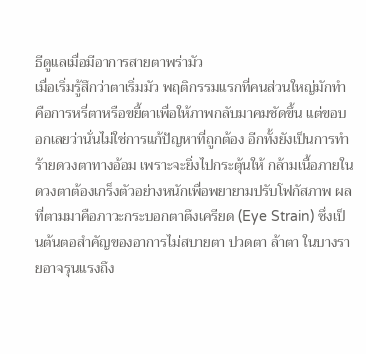ธีดูแลเมื่อมีอาการสายตาพร่ามัว
เมื่อเริ่มรู้สึกว่าตาเริ่มมัว พฤติกรรมแรกที่คนส่วนใหญ่มักทำคือการหรี่ตาหรือขยี้ตาเพื่อให้ภาพกลับมาคมชัดขึ้น แต่ขอบอกเลยว่านั่นไม่ใช่การแก้ปัญหาที่ถูกต้อง อีกทั้งยังเป็นการทำร้ายดวงตาทางอ้อม เพราะจะยิ่งไปกระตุ้นให้ กล้ามเนื้อภายในดวงตาต้องเกร็งตัวอย่างหนักเพื่อพยายามปรับโฟกัสภาพ ผลที่ตามมาคือภาวะกระบอกตาตึงเครียด (Eye Strain) ซึ่งเป็นต้นตอสำคัญของอาการไม่สบายตา ปวดตา ล้าตา ในบางรายอาจรุนแรงถึง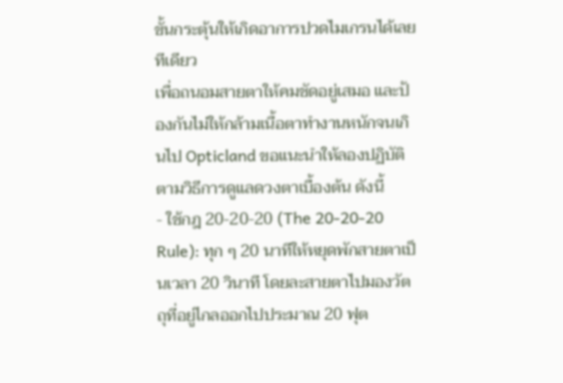ขั้นกระตุ้นให้เกิดอาการปวดไมเกรนได้เลยทีเดียว
เพื่อถนอมสายตาให้คมชัดอยู่เสมอ และป้องกันไม่ให้กล้ามเนื้อตาทำงานหนักจนเกินไป Opticland ขอแนะนำให้ลองปฏิบัติตามวิธีการดูแลดวงตาเบื้องต้น ดังนี้
- ใช้กฎ 20-20-20 (The 20-20-20 Rule): ทุก ๆ 20 นาทีให้หยุดพักสายตาเป็นเวลา 20 วินาที โดยละสายตาไปมองวัตถุที่อยู่ไกลออกไปประมาณ 20 ฟุต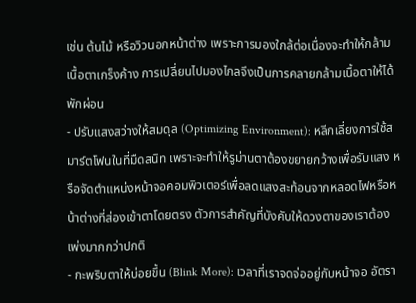เช่น ต้นไม้ หรือวิวนอกหน้าต่าง เพราะการมองใกล้ต่อเนื่องจะทำให้กล้ามเนื้อตาเกร็งค้าง การเปลี่ยนไปมองไกลจึงเป็นการคลายกล้ามเนื้อตาให้ได้พักผ่อน
- ปรับแสงสว่างให้สมดุล (Optimizing Environment): หลีกเลี่ยงการใช้สมาร์ตโฟนในที่มืดสนิท เพราะจะทำให้รูม่านตาต้องขยายกว้างเพื่อรับแสง หรือจัดตำแหน่งหน้าจอคอมพิวเตอร์เพื่อลดแสงสะท้อนจากหลอดไฟหรือหน้าต่างที่ส่องเข้าตาโดยตรง ตัวการสำคัญที่บังคับให้ดวงตาของเราต้องเพ่งมากกว่าปกติ
- กะพริบตาให้บ่อยขึ้น (Blink More): เวลาที่เราจดจ่ออยู่กับหน้าจอ อัตรา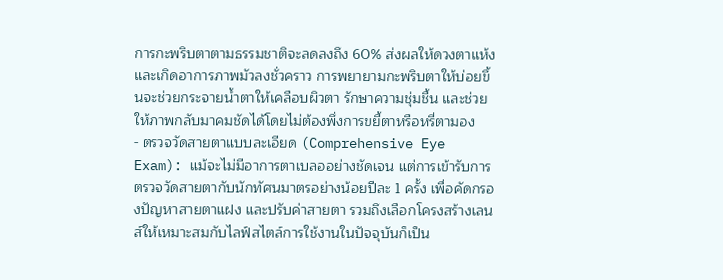การกะพริบตาตามธรรมชาติจะลดลงถึง 60% ส่งผลให้ดวงตาแห้งและเกิดอาการภาพมัวลงชั่วคราว การพยายามกะพริบตาให้บ่อยขึ้นจะช่วยกระจายน้ำตาให้เคลือบผิวตา รักษาความชุ่มชื้น และช่วยให้ภาพกลับมาคมชัดได้โดยไม่ต้องพึ่งการขยี้ตาหรือหรี่ตามอง
- ตรวจวัดสายตาแบบละเอียด (Comprehensive Eye Exam): แม้จะไม่มีอาการตาเบลออย่างชัดเจน แต่การเข้ารับการตรวจวัดสายตากับนักทัศนมาตรอย่างน้อยปีละ 1 ครั้ง เพื่อคัดกรองปัญหาสายตาแฝง และปรับค่าสายตา รวมถึงเลือกโครงสร้างเลนส์ให้เหมาะสมกับไลฟ์สไตล์การใช้งานในปัจจุบันก็เป็น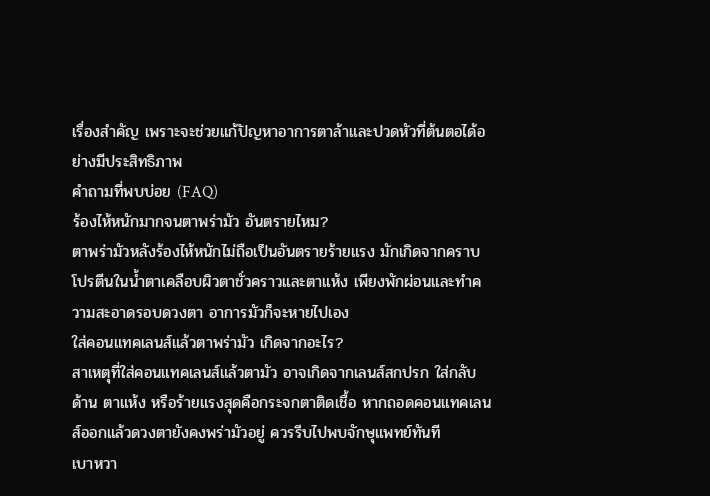เรื่องสำคัญ เพราะจะช่วยแก้ปัญหาอาการตาล้าและปวดหัวที่ต้นตอได้อย่างมีประสิทธิภาพ
คำถามที่พบบ่อย (FAQ)
ร้องไห้หนักมากจนตาพร่ามัว อันตรายไหม?
ตาพร่ามัวหลังร้องไห้หนักไม่ถือเป็นอันตรายร้ายแรง มักเกิดจากคราบโปรตีนในน้ำตาเคลือบผิวตาชั่วคราวและตาแห้ง เพียงพักผ่อนและทำความสะอาดรอบดวงตา อาการมัวก็จะหายไปเอง
ใส่คอนแทคเลนส์แล้วตาพร่ามัว เกิดจากอะไร?
สาเหตุที่ใส่คอนแทคเลนส์แล้วตามัว อาจเกิดจากเลนส์สกปรก ใส่กลับด้าน ตาแห้ง หรือร้ายแรงสุดคือกระจกตาติดเชื้อ หากถอดคอนแทคเลนส์ออกแล้วดวงตายังคงพร่ามัวอยู่ ควรรีบไปพบจักษุแพทย์ทันที
เบาหวา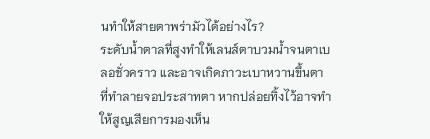นทำให้สายตาพร่ามัวได้อย่างไร?
ระดับน้ำตาลที่สูงทำให้เลนส์ตาบวมน้ำจนตาเบลอชั่วคราว และอาจเกิดภาวะเบาหวานขึ้นตา ที่ทำลายจอประสาทตา หากปล่อยทิ้งไว้อาจทำให้สูญเสียการมองเห็น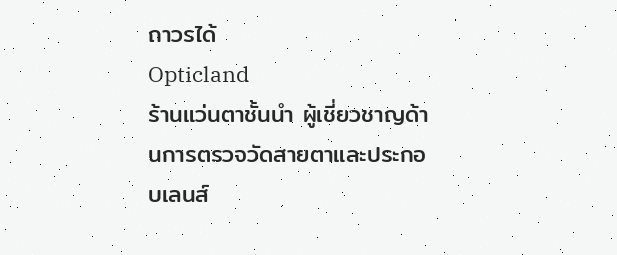ถาวรได้
Opticland
ร้านแว่นตาชั้นนำ ผู้เชี่ยวชาญด้านการตรวจวัดสายตาและประกอบเลนส์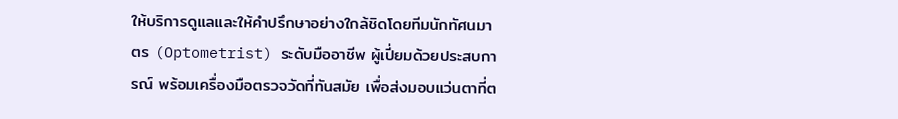ให้บริการดูแลและให้คำปรึกษาอย่างใกล้ชิดโดยทีมนักทัศนมาตร (Optometrist) ระดับมืออาชีพ ผู้เปี่ยมด้วยประสบการณ์ พร้อมเครื่องมือตรวจวัดที่ทันสมัย เพื่อส่งมอบแว่นตาที่ต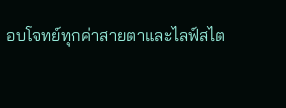อบโจทย์ทุกค่าสายตาและไลฟ์สไต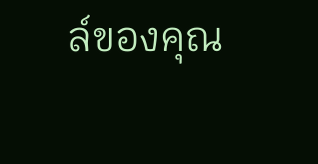ล์ของคุณ